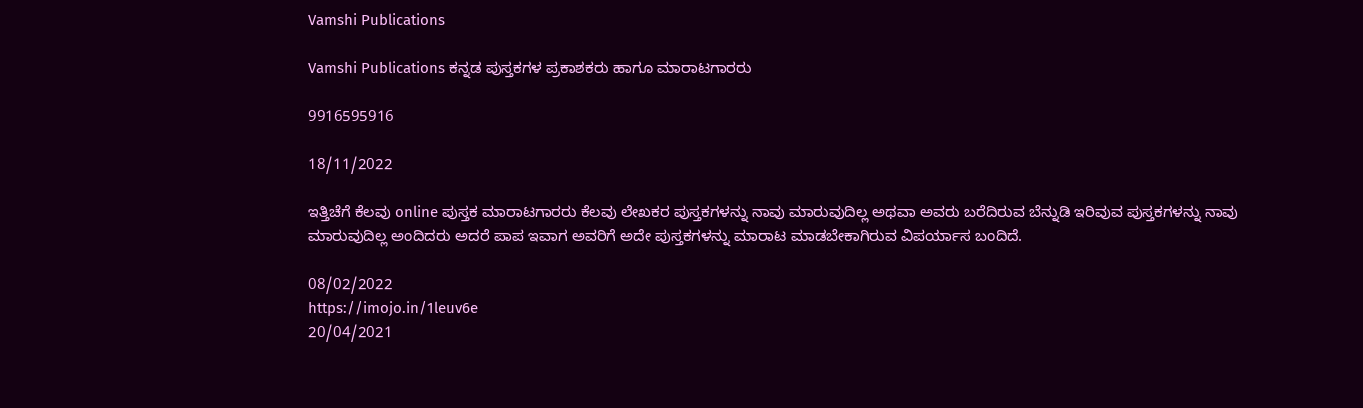Vamshi Publications

Vamshi Publications ಕನ್ನಡ ಪುಸ್ತಕಗಳ ಪ್ರಕಾಶಕರು ಹಾಗೂ ಮಾರಾಟಗಾರರು

9916595916

18/11/2022

ಇತ್ತಿಚೆಗೆ ಕೆಲವು online ಪುಸ್ತಕ ಮಾರಾಟಗಾರರು ಕೆಲವು ಲೇಖಕರ ಪುಸ್ತಕಗಳನ್ನು ನಾವು ಮಾರುವುದಿಲ್ಲ ಅಥವಾ ಅವರು ಬರೆದಿರುವ ಬೆನ್ನುಡಿ ಇರಿವುವ ಪುಸ್ತಕಗಳನ್ನು ನಾವು ಮಾರುವುದಿಲ್ಲ ಅಂದಿದರು ಅದರೆ ಪಾಪ ಇವಾಗ ಅವರಿಗೆ ಅದೇ ಪುಸ್ತಕಗಳನ್ನು ಮಾರಾಟ ಮಾಡಬೇಕಾಗಿರುವ ವಿಪರ್ಯಾಸ ಬಂದಿದೆ.

08/02/2022
https://imojo.in/1leuv6e
20/04/2021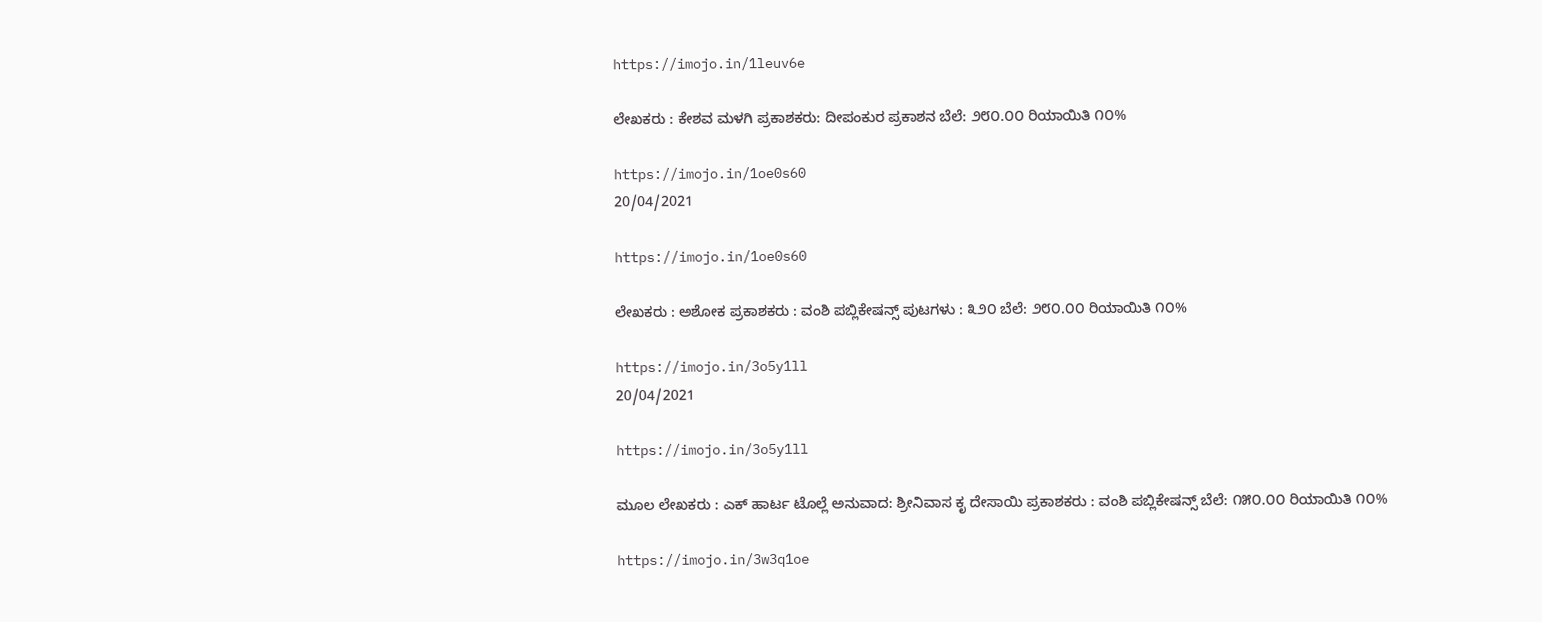https://imojo.in/1leuv6e

ಲೇಖಕರು : ಕೇಶವ ಮಳಗಿ ಪ್ರಕಾಶಕರು: ದೀಪಂಕುರ ಪ್ರಕಾಶನ ಬೆಲೆ: ೨೮೦.೦೦ ರಿಯಾಯಿತಿ ೧೦%

https://imojo.in/1oe0s60
20/04/2021

https://imojo.in/1oe0s60

ಲೇಖಕರು : ಅಶೋಕ ಪ್ರಕಾಶಕರು : ವಂಶಿ ಪಬ್ಲಿಕೇಷನ್ಸ್ ಪುಟಗಳು : ೩೨೦ ಬೆಲೆ: ೨೮೦.೦೦ ರಿಯಾಯಿತಿ ೧೦%

https://imojo.in/3o5y1ll
20/04/2021

https://imojo.in/3o5y1ll

ಮೂಲ ಲೇಖಕರು : ಎಕ್ ಹಾರ್ಟ ಟೊಲ್ಲೆ ಅನುವಾದ: ಶ್ರೀನಿವಾಸ ಕೃ ದೇಸಾಯಿ ಪ್ರಕಾಶಕರು : ವಂಶಿ ಪಬ್ಲಿಕೇಷನ್ಸ್ ಬೆಲೆ: ೧೫೦.೦೦ ರಿಯಾಯಿತಿ ೧೦%

https://imojo.in/3w3q1oe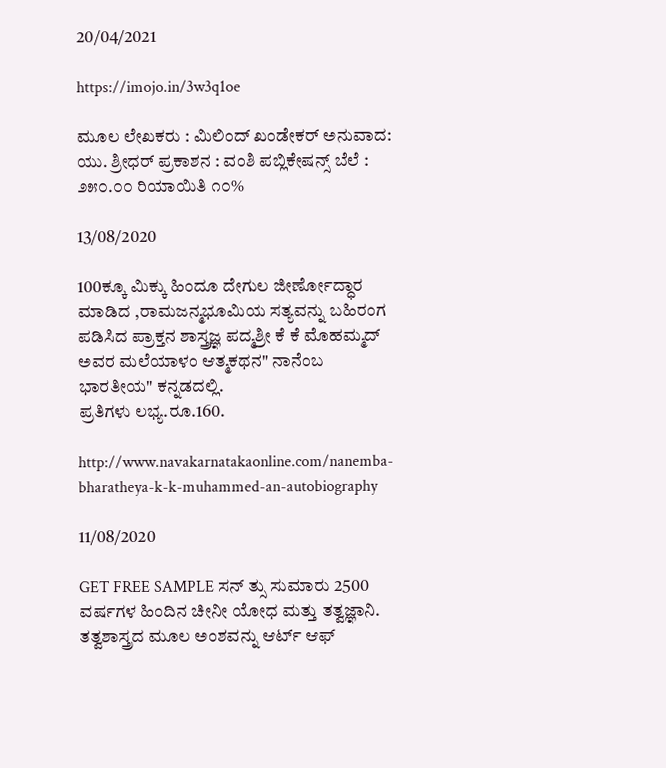20/04/2021

https://imojo.in/3w3q1oe

ಮೂಲ ಲೇಖಕರು : ಮಿಲಿಂದ್ ಖಂಡೇಕರ್ ಅನುವಾದ: ಯು. ಶ್ರೀಧರ್ ಪ್ರಕಾಶನ : ವಂಶಿ ಪಬ್ಲಿಕೇಷನ್ಸ್ ಬೆಲೆ : ೨೫೦.೦೦ ರಿಯಾಯಿತಿ ೧೦%

13/08/2020

100ಕ್ಕೂ ಮಿಕ್ಕು ಹಿಂದೂ ದೇಗುಲ ಜೀರ್ಣೋದ್ಧಾರ ಮಾಡಿದ ,ರಾಮಜನ್ಮಭೂಮಿಯ ಸತ್ಯವನ್ನು ಬಹಿರಂಗ ಪಡಿಸಿದ ಪ್ರಾಕ್ತನ ಶಾಸ್ತ್ರಜ್ಞ ಪದ್ಮಶ್ರೀ ಕೆ ಕೆ ಮೊಹಮ್ಮದ್ ಅವರ ಮಲೆಯಾಳಂ ಆತ್ಮಕಥನ" ನಾನೆಂಬ ಭಾರತೀಯ" ಕನ್ನಡದಲ್ಲಿ.
ಪ್ರತಿಗಳು ಲಭ್ಯ.ರೂ.160.

http://www.navakarnatakaonline.com/nanemba-bharatheya-k-k-muhammed-an-autobiography

11/08/2020

GET FREE SAMPLE ಸನ್ ತ್ಸು ಸುಮಾರು 2500 ವರ್ಷಗಳ ಹಿಂದಿನ ಚೀನೀ ಯೋಧ ಮತ್ತು ತತ್ವಜ್ಞಾನಿ. ತತ್ವಶಾಸ್ತ್ರದ ಮೂಲ ಅಂಶವನ್ನು ಆರ್ಟ್ ಆಫ್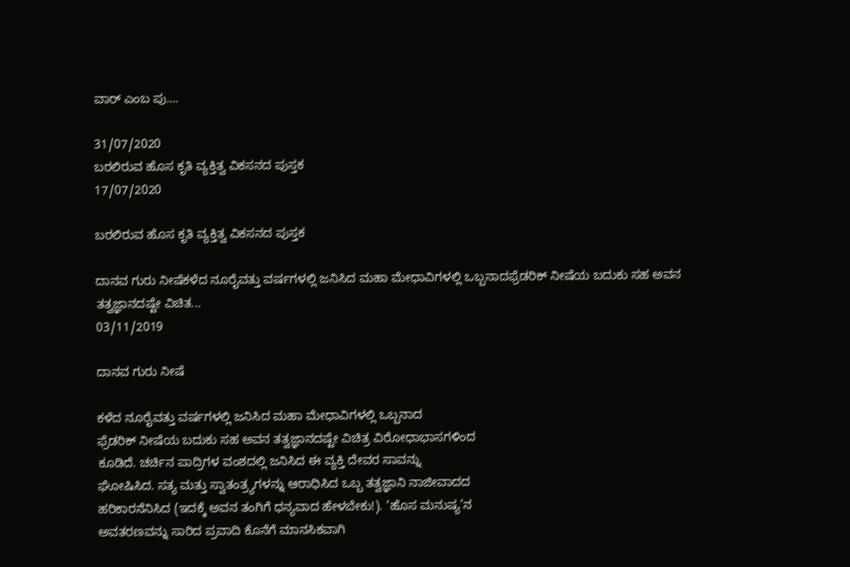ವಾರ್ ಎಂಬ ಪು....

31/07/2020
ಬರಲಿರುವ ಹೊಸ ಕೃತಿ ವ್ಯಕ್ತಿತ್ವ ವಿಕಸನದ ಪುಸ್ತಕ
17/07/2020

ಬರಲಿರುವ ಹೊಸ ಕೃತಿ ವ್ಯಕ್ತಿತ್ವ ವಿಕಸನದ ಪುಸ್ತಕ

ದಾನವ ಗುರು ನೀಷೆಕಳೆದ ನೂರೈವತ್ತು ವರ್ಷಗಳಲ್ಲಿ ಜನಿಸಿದ ಮಹಾ ಮೇಧಾವಿಗಳಲ್ಲಿ ಒಬ್ಬನಾದಫ್ರೆಡರಿಕ್ ನೀಷೆಯ ಬದುಕು ಸಹ ಅವನ ತತ್ವಜ್ಞಾನದಷ್ಟೇ ವಿಚಿತ...
03/11/2019

ದಾನವ ಗುರು ನೀಷೆ

ಕಳೆದ ನೂರೈವತ್ತು ವರ್ಷಗಳಲ್ಲಿ ಜನಿಸಿದ ಮಹಾ ಮೇಧಾವಿಗಳಲ್ಲಿ ಒಬ್ಬನಾದ
ಫ್ರೆಡರಿಕ್ ನೀಷೆಯ ಬದುಕು ಸಹ ಅವನ ತತ್ವಜ್ಞಾನದಷ್ಟೇ ವಿಚಿತ್ರ ವಿರೋಧಾಭಾಸಗಳಿಂದ
ಕೂಡಿದೆ. ಚರ್ಚಿನ ಪಾದ್ರಿಗಳ ವಂಶದಲ್ಲಿ ಜನಿಸಿದ ಈ ವ್ಯಕ್ತಿ ದೇವರ ಸಾವನ್ನು
ಘೋಷಿಸಿದ. ಸತ್ಯ ಮತ್ತು ಸ್ವಾತಂತ್ರ್ಯಗಳನ್ನು ಆರಾಧಿಸಿದ ಒಬ್ಬ ತತ್ವಜ್ಞಾನಿ ನಾಜೀವಾದದ
ಹರಿಕಾರನೆನಿಸಿದ (ಇದಕ್ಕೆ ಅವನ ತಂಗಿಗೆ ಧನ್ಯವಾದ ಹೇಳಬೇಕು!). ‘ಹೊಸ ಮನುಷ್ಯ’ನ
ಅವತರಣವನ್ನು ಸಾರಿದ ಪ್ರವಾದಿ ಕೊನೆಗೆ ಮಾನಸಿಕವಾಗಿ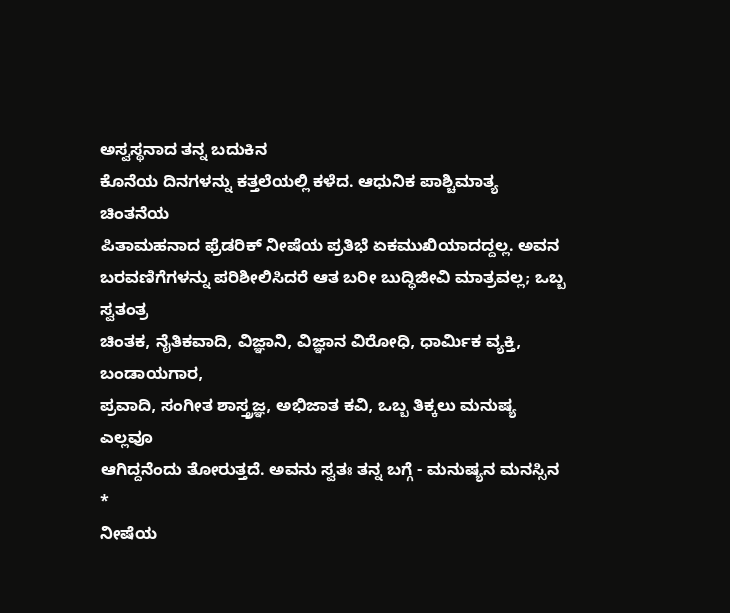ಅಸ್ವಸ್ಥನಾದ ತನ್ನ ಬದುಕಿನ
ಕೊನೆಯ ದಿನಗಳನ್ನು ಕತ್ತಲೆಯಲ್ಲಿ ಕಳೆದ. ಆಧುನಿಕ ಪಾಶ್ಚಿಮಾತ್ಯ ಚಿಂತನೆಯ
ಪಿತಾಮಹನಾದ ಫ್ರೆಡರಿಕ್ ನೀಷೆಯ ಪ್ರತಿಭೆ ಏಕಮುಖಿಯಾದದ್ದಲ್ಲ. ಅವನ
ಬರವಣಿಗೆಗಳನ್ನು ಪರಿಶೀಲಿಸಿದರೆ ಆತ ಬರೀ ಬುದ್ಧಿಜೀವಿ ಮಾತ್ರವಲ್ಲ; ಒಬ್ಬ ಸ್ವತಂತ್ರ
ಚಿಂತಕ, ನೈತಿಕವಾದಿ, ವಿಜ್ಞಾನಿ, ವಿಜ್ಞಾನ ವಿರೋಧಿ, ಧಾರ್ಮಿಕ ವ್ಯಕ್ತಿ, ಬಂಡಾಯಗಾರ,
ಪ್ರವಾದಿ, ಸಂಗೀತ ಶಾಸ್ತ್ರಜ್ಞ, ಅಭಿಜಾತ ಕವಿ, ಒಬ್ಬ ತಿಕ್ಕಲು ಮನುಷ್ಯ ಎಲ್ಲವೂ
ಆಗಿದ್ದನೆಂದು ತೋರುತ್ತದೆ. ಅವನು ಸ್ವತಃ ತನ್ನ ಬಗ್ಗೆ - ಮನುಷ್ಯನ ಮನಸ್ಸಿನ
*
ನೀಷೆಯ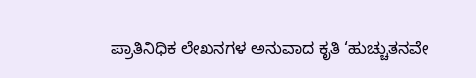ಪ್ರಾತಿನಿಧಿಕ ಲೇಖನಗಳ ಅನುವಾದ ಕೃತಿ ‘ಹುಚ್ಚುತನವೇ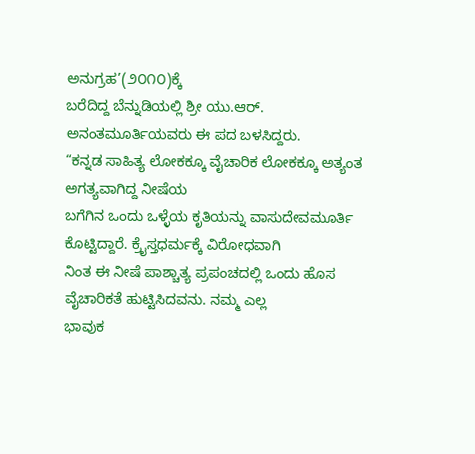ಅನುಗ್ರಹ’(೨೦೧೦)ಕ್ಕೆ
ಬರೆದಿದ್ದ ಬೆನ್ನುಡಿಯಲ್ಲಿ ಶ್ರೀ ಯು.ಆರ್. ಅನಂತಮೂರ್ತಿಯವರು ಈ ಪದ ಬಳಸಿದ್ದರು.
“ಕನ್ನಡ ಸಾಹಿತ್ಯ ಲೋಕಕ್ಕೂ ವೈಚಾರಿಕ ಲೋಕಕ್ಕೂ ಅತ್ಯಂತ ಅಗತ್ಯವಾಗಿದ್ದ ನೀಷೆಯ
ಬಗೆಗಿನ ಒಂದು ಒಳ್ಳೆಯ ಕೃತಿಯನ್ನು ವಾಸುದೇವಮೂರ್ತಿ ಕೊಟ್ಟಿದ್ದಾರೆ. ಕ್ರೈಸ್ತಧರ್ಮಕ್ಕೆ ವಿರೋಧವಾಗಿ
ನಿಂತ ಈ ನೀಷೆ ಪಾಶ್ಚಾತ್ಯ ಪ್ರಪಂಚದಲ್ಲಿ ಒಂದು ಹೊಸ ವೈಚಾರಿಕತೆ ಹುಟ್ಟಿಸಿದವನು. ನಮ್ಮ ಎಲ್ಲ
ಭಾವುಕ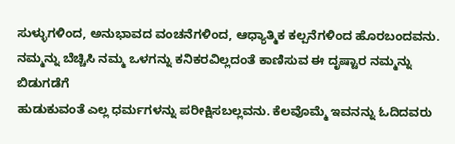ಸುಳ್ಳುಗಳಿಂದ, ಅನುಭಾವದ ವಂಚನೆಗಳಿಂದ, ಆಧ್ಯಾತ್ಮಿಕ ಕಲ್ಪನೆಗಳಿಂದ ಹೊರಬಂದವನು.
ನಮ್ಮನ್ನು ಬೆಚ್ಚಿಸಿ ನಮ್ಮ ಒಳಗನ್ನು ಕನಿಕರವಿಲ್ಲದಂತೆ ಕಾಣಿಸುವ ಈ ದೃಷ್ಟಾರ ನಮ್ಮನ್ನು ಬಿಡುಗಡೆಗೆ
ಹುಡುಕುವಂತೆ ಎಲ್ಲ ಧರ್ಮಗಳನ್ನು ಪರೀಕ್ಷಿಸಬಲ್ಲವನು. ಕೆಲವೊಮ್ಮೆ ಇವನನ್ನು ಓದಿದವರು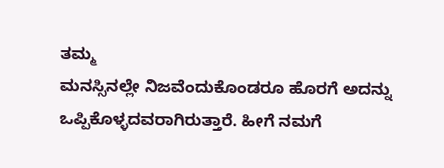ತಮ್ಮ
ಮನಸ್ಸಿನಲ್ಲೇ ನಿಜವೆಂದುಕೊಂಡರೂ ಹೊರಗೆ ಅದನ್ನು ಒಪ್ಪಿಕೊಳ್ಳದವರಾಗಿರುತ್ತಾರೆ. ಹೀಗೆ ನಮಗೆ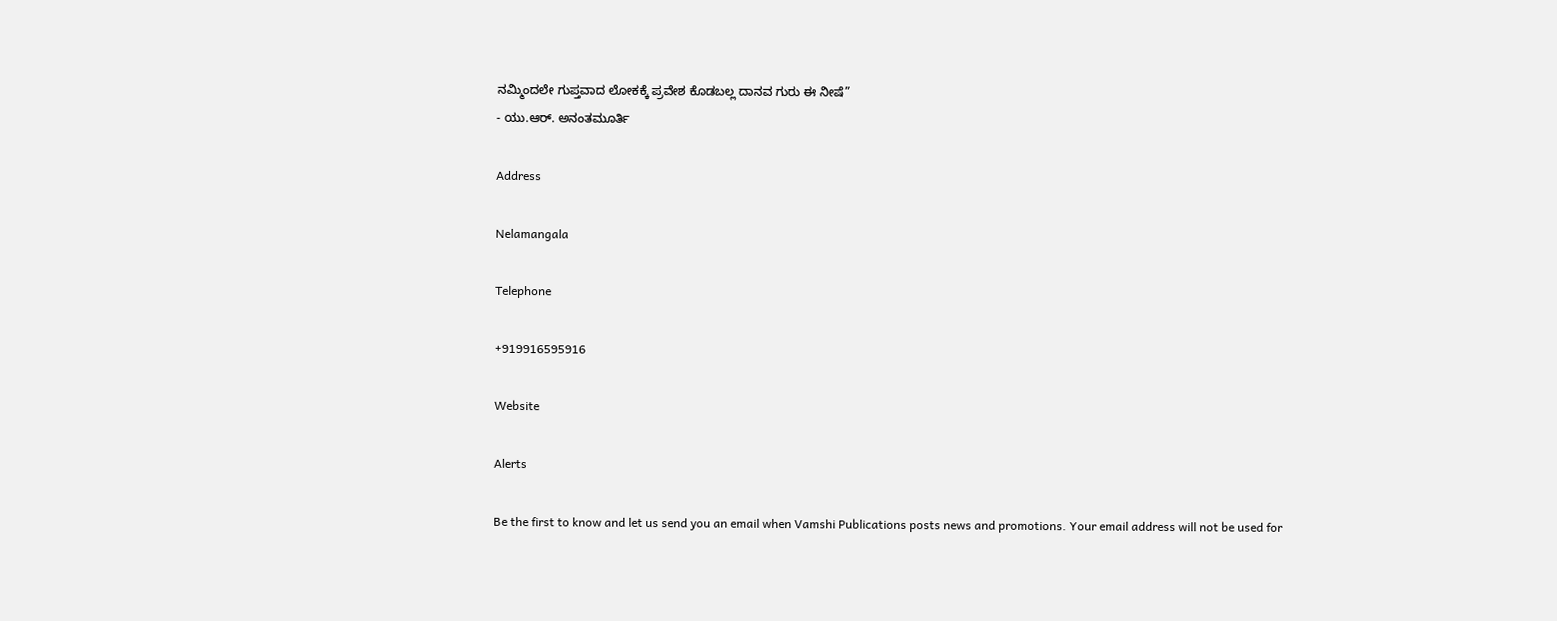ನಮ್ಮಿಂದಲೇ ಗುಪ್ತವಾದ ಲೋಕಕ್ಕೆ ಪ್ರವೇಶ ಕೊಡಬಲ್ಲ ದಾನವ ಗುರು ಈ ನೀಷೆ”
- ಯು.ಆರ್. ಅನಂತಮೂರ್ತಿ

Address

Nelamangala

Telephone

+919916595916

Website

Alerts

Be the first to know and let us send you an email when Vamshi Publications posts news and promotions. Your email address will not be used for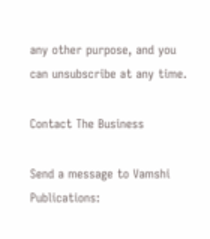any other purpose, and you can unsubscribe at any time.

Contact The Business

Send a message to Vamshi Publications: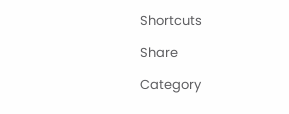Shortcuts

Share

Category